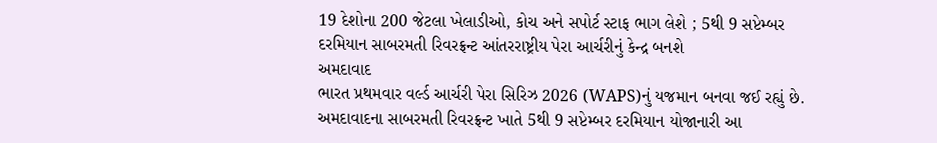19 દેશોના 200 જેટલા ખેલાડીઓ, કોચ અને સપોર્ટ સ્ટાફ ભાગ લેશે ; 5થી 9 સપ્ટેમ્બર દરમિયાન સાબરમતી રિવરફ્રન્ટ આંતરરાષ્ટ્રીય પેરા આર્ચરીનું કેન્દ્ર બનશે
અમદાવાદ
ભારત પ્રથમવાર વર્લ્ડ આર્ચરી પેરા સિરિઝ 2026 (WAPS)નું યજમાન બનવા જઈ રહ્યું છે. અમદાવાદના સાબરમતી રિવરફ્રન્ટ ખાતે 5થી 9 સપ્ટેમ્બર દરમિયાન યોજાનારી આ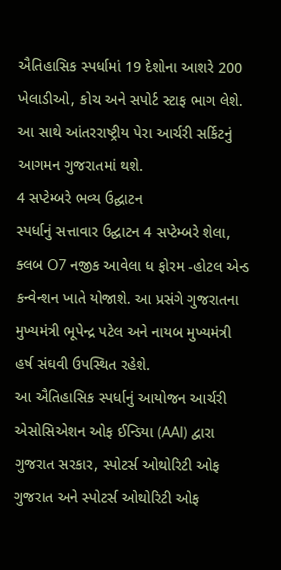ઐતિહાસિક સ્પર્ધામાં 19 દેશોના આશરે 200 ખેલાડીઓ, કોચ અને સપોર્ટ સ્ટાફ ભાગ લેશે. આ સાથે આંતરરાષ્ટ્રીય પેરા આર્ચરી સર્કિટનું આગમન ગુજરાતમાં થશે.
4 સપ્ટેમ્બરે ભવ્ય ઉદ્ઘાટન
સ્પર્ધાનું સત્તાવાર ઉદ્ઘાટન 4 સપ્ટેમ્બરે શેલા, ક્લબ O7 નજીક આવેલા ધ ફોરમ -હોટલ એન્ડ કન્વેન્શન ખાતે યોજાશે. આ પ્રસંગે ગુજરાતના મુખ્યમંત્રી ભૂપેન્દ્ર પટેલ અને નાયબ મુખ્યમંત્રી હર્ષ સંઘવી ઉપસ્થિત રહેશે.
આ ઐતિહાસિક સ્પર્ધાનું આયોજન આર્ચરી એસોસિએશન ઓફ ઈન્ડિયા (AAI) દ્વારા ગુજરાત સરકાર, સ્પોટર્સ ઓથોરિટી ઓફ ગુજરાત અને સ્પોટર્સ ઓથોરિટી ઓફ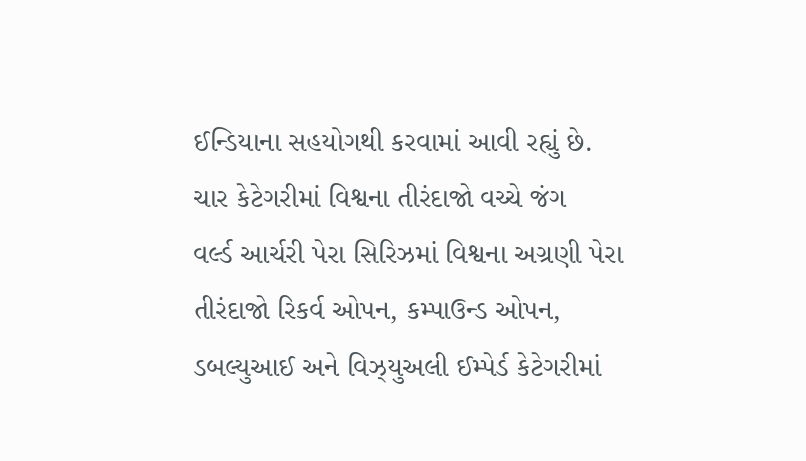ઈન્ડિયાના સહયોગથી કરવામાં આવી રહ્યું છે.
ચાર કેટેગરીમાં વિશ્વના તીરંદાજો વચ્ચે જંગ
વર્લ્ડ આર્ચરી પેરા સિરિઝમાં વિશ્વના અગ્રણી પેરા તીરંદાજો રિકર્વ ઓપન, કમ્પાઉન્ડ ઓપન, ડબલ્યુઆઈ અને વિઝ્યુઅલી ઈમ્પેર્ડ કેટેગરીમાં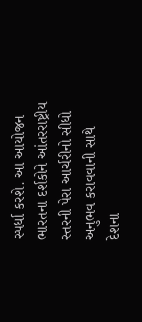સ્પર્ધા કરશે. આ આયોજન ભારતના દર્શકોને આંતરરાષ્ટ્રીય સ્તરની પેરા આર્ચરીનો સીધો અનુભવ કરાવવાની સાથે દેશના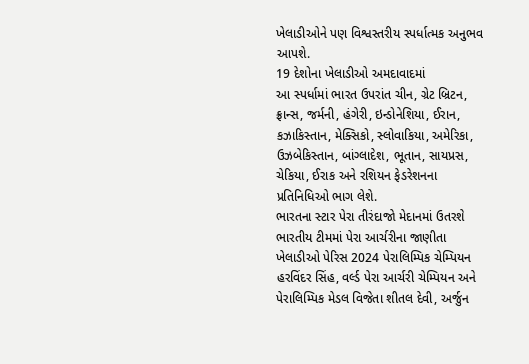ખેલાડીઓને પણ વિશ્વસ્તરીય સ્પર્ધાત્મક અનુભવ આપશે.
19 દેશોના ખેલાડીઓ અમદાવાદમાં
આ સ્પર્ધામાં ભારત ઉપરાંત ચીન, ગ્રેટ બ્રિટન, ફ્રાન્સ, જર્મની, હંગેરી, ઇન્ડોનેશિયા, ઈરાન, કઝાકિસ્તાન, મેક્સિકો, સ્લોવાકિયા, અમેરિકા, ઉઝબેકિસ્તાન, બાંગ્લાદેશ, ભૂતાન, સાયપ્રસ, ચેકિયા, ઈરાક અને રશિયન ફેડરેશનના પ્રતિનિધિઓ ભાગ લેશે.
ભારતના સ્ટાર પેરા તીરંદાજો મેદાનમાં ઉતરશે
ભારતીય ટીમમાં પેરા આર્ચરીના જાણીતા ખેલાડીઓ પેરિસ 2024 પેરાલિમ્પિક ચેમ્પિયન હરવિંદર સિંહ, વર્લ્ડ પેરા આર્ચરી ચેમ્પિયન અને પેરાલિમ્પિક મેડલ વિજેતા શીતલ દેવી, અર્જુન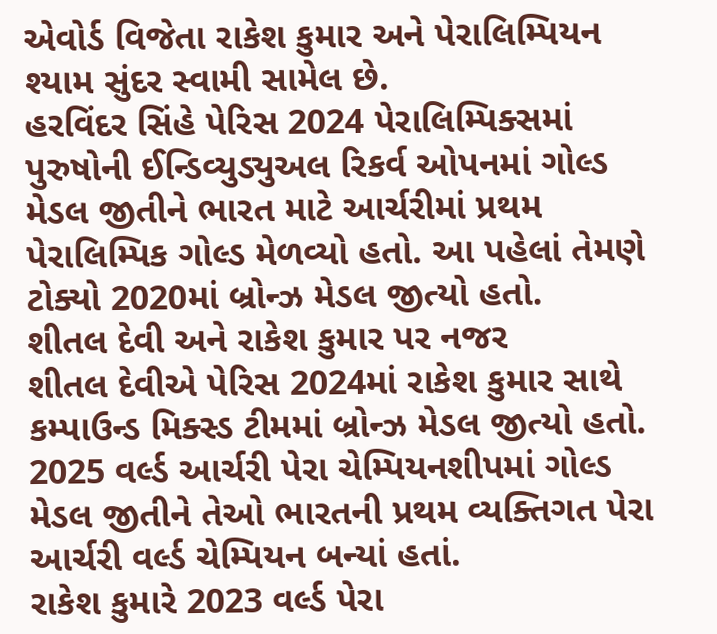એવોર્ડ વિજેતા રાકેશ કુમાર અને પેરાલિમ્પિયન શ્યામ સુંદર સ્વામી સામેલ છે.
હરવિંદર સિંહે પેરિસ 2024 પેરાલિમ્પિક્સમાં પુરુષોની ઈન્ડિવ્યુડ્યુઅલ રિકર્વ ઓપનમાં ગોલ્ડ મેડલ જીતીને ભારત માટે આર્ચરીમાં પ્રથમ પેરાલિમ્પિક ગોલ્ડ મેળવ્યો હતો. આ પહેલાં તેમણે ટોક્યો 2020માં બ્રોન્ઝ મેડલ જીત્યો હતો.
શીતલ દેવી અને રાકેશ કુમાર પર નજર
શીતલ દેવીએ પેરિસ 2024માં રાકેશ કુમાર સાથે કમ્પાઉન્ડ મિક્સ્ડ ટીમમાં બ્રોન્ઝ મેડલ જીત્યો હતો. 2025 વર્લ્ડ આર્ચરી પેરા ચેમ્પિયનશીપમાં ગોલ્ડ મેડલ જીતીને તેઓ ભારતની પ્રથમ વ્યક્તિગત પેરા આર્ચરી વર્લ્ડ ચેમ્પિયન બન્યાં હતાં.
રાકેશ કુમારે 2023 વર્લ્ડ પેરા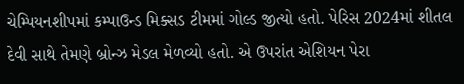ચેમ્પિયનશીપમાં કમ્પાઉન્ડ મિક્સડ ટીમમાં ગોલ્ડ જીત્યો હતો. પેરિસ 2024માં શીતલ દેવી સાથે તેમણે બ્રોન્ઝ મેડલ મેળવ્યો હતો. એ ઉપરાંત એશિયન પેરા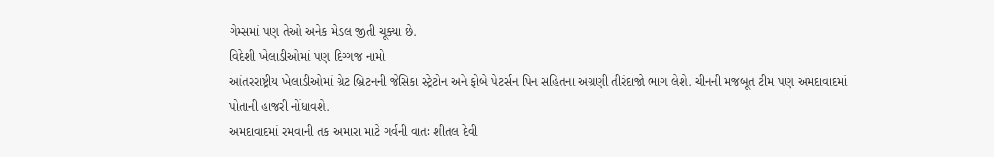ગેમ્સમાં પણ તેઓ અનેક મેડલ જીતી ચૂક્યા છે.
વિદેશી ખેલાડીઓમાં પણ દિગ્ગજ નામો
આંતરરાષ્ટ્રીય ખેલાડીઓમાં ગ્રેટ બ્રિટનની જેસિકા સ્ટ્રેટોન અને ફોબે પેટર્સન પિન સહિતના અગ્રણી તીરંદાજો ભાગ લેશે. ચીનની મજબૂત ટીમ પણ અમદાવાદમાં પોતાની હાજરી નોંધાવશે.
અમદાવાદમાં રમવાની તક અમારા માટે ગર્વની વાતઃ શીતલ દેવી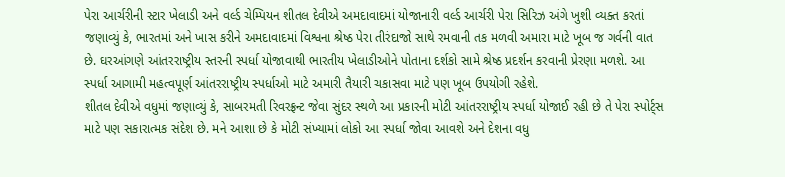પેરા આર્ચરીની સ્ટાર ખેલાડી અને વર્લ્ડ ચેમ્પિયન શીતલ દેવીએ અમદાવાદમાં યોજાનારી વર્લ્ડ આર્ચરી પેરા સિરિઝ અંગે ખુશી વ્યક્ત કરતાં જણાવ્યું કે, ભારતમાં અને ખાસ કરીને અમદાવાદમાં વિશ્વના શ્રેષ્ઠ પેરા તીરંદાજો સાથે રમવાની તક મળવી અમારા માટે ખૂબ જ ગર્વની વાત છે. ઘરઆંગણે આંતરરાષ્ટ્રીય સ્તરની સ્પર્ધા યોજાવાથી ભારતીય ખેલાડીઓને પોતાના દર્શકો સામે શ્રેષ્ઠ પ્રદર્શન કરવાની પ્રેરણા મળશે. આ સ્પર્ધા આગામી મહત્વપૂર્ણ આંતરરાષ્ટ્રીય સ્પર્ધાઓ માટે અમારી તૈયારી ચકાસવા માટે પણ ખૂબ ઉપયોગી રહેશે.
શીતલ દેવીએ વધુમાં જણાવ્યું કે, સાબરમતી રિવરફ્રન્ટ જેવા સુંદર સ્થળે આ પ્રકારની મોટી આંતરરાષ્ટ્રીય સ્પર્ધા યોજાઈ રહી છે તે પેરા સ્પોર્ટ્સ માટે પણ સકારાત્મક સંદેશ છે. મને આશા છે કે મોટી સંખ્યામાં લોકો આ સ્પર્ધા જોવા આવશે અને દેશના વધુ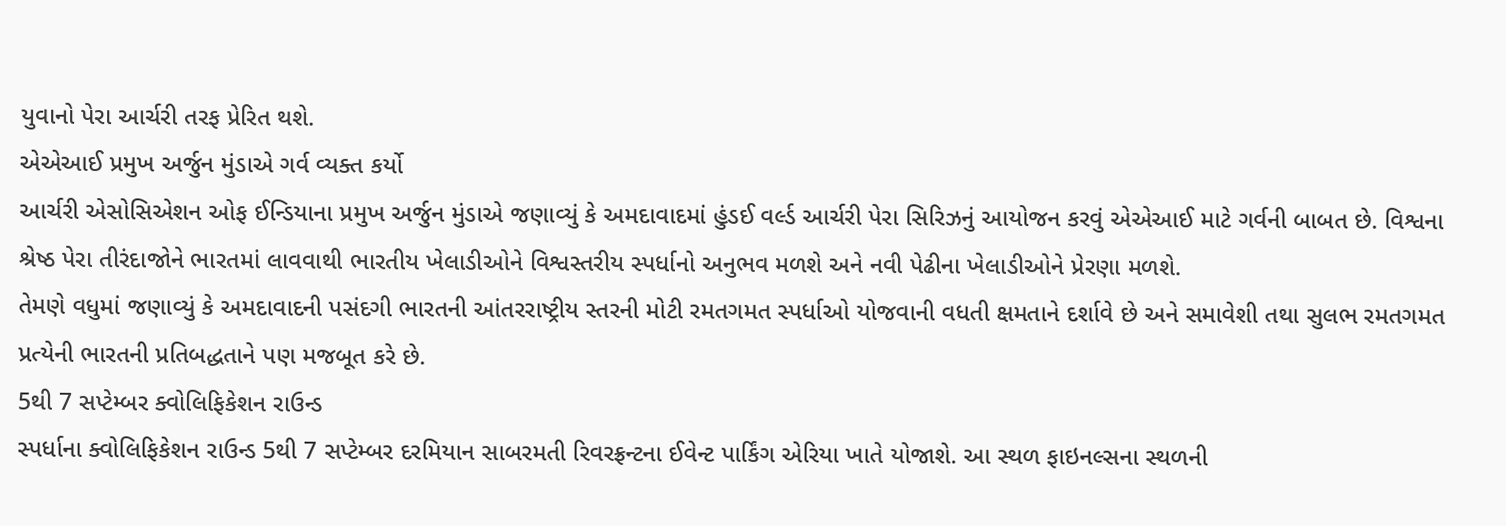યુવાનો પેરા આર્ચરી તરફ પ્રેરિત થશે.
એએઆઈ પ્રમુખ અર્જુન મુંડાએ ગર્વ વ્યક્ત કર્યો
આર્ચરી એસોસિએશન ઓફ ઈન્ડિયાના પ્રમુખ અર્જુન મુંડાએ જણાવ્યું કે અમદાવાદમાં હુંડઈ વર્લ્ડ આર્ચરી પેરા સિરિઝનું આયોજન કરવું એએઆઈ માટે ગર્વની બાબત છે. વિશ્વના શ્રેષ્ઠ પેરા તીરંદાજોને ભારતમાં લાવવાથી ભારતીય ખેલાડીઓને વિશ્વસ્તરીય સ્પર્ધાનો અનુભવ મળશે અને નવી પેઢીના ખેલાડીઓને પ્રેરણા મળશે.
તેમણે વધુમાં જણાવ્યું કે અમદાવાદની પસંદગી ભારતની આંતરરાષ્ટ્રીય સ્તરની મોટી રમતગમત સ્પર્ધાઓ યોજવાની વધતી ક્ષમતાને દર્શાવે છે અને સમાવેશી તથા સુલભ રમતગમત પ્રત્યેની ભારતની પ્રતિબદ્ધતાને પણ મજબૂત કરે છે.
5થી 7 સપ્ટેમ્બર ક્વોલિફિકેશન રાઉન્ડ
સ્પર્ધાના ક્વોલિફિકેશન રાઉન્ડ 5થી 7 સપ્ટેમ્બર દરમિયાન સાબરમતી રિવરફ્રન્ટના ઈવેન્ટ પાર્કિંગ એરિયા ખાતે યોજાશે. આ સ્થળ ફાઇનલ્સના સ્થળની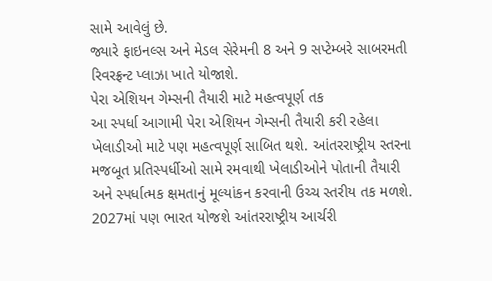સામે આવેલું છે.
જ્યારે ફાઇનલ્સ અને મેડલ સેરેમની 8 અને 9 સપ્ટેમ્બરે સાબરમતી રિવરફ્રન્ટ પ્લાઝા ખાતે યોજાશે.
પેરા એશિયન ગેમ્સની તૈયારી માટે મહત્વપૂર્ણ તક
આ સ્પર્ધા આગામી પેરા એશિયન ગેમ્સની તૈયારી કરી રહેલા ખેલાડીઓ માટે પણ મહત્વપૂર્ણ સાબિત થશે. આંતરરાષ્ટ્રીય સ્તરના મજબૂત પ્રતિસ્પર્ધીઓ સામે રમવાથી ખેલાડીઓને પોતાની તૈયારી અને સ્પર્ધાત્મક ક્ષમતાનું મૂલ્યાંકન કરવાની ઉચ્ચ સ્તરીય તક મળશે.
2027માં પણ ભારત યોજશે આંતરરાષ્ટ્રીય આર્ચરી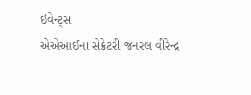ઇવેન્ટ્સ
એએઆઈના સેક્રેટરી જનરલ વીરેન્દ્ર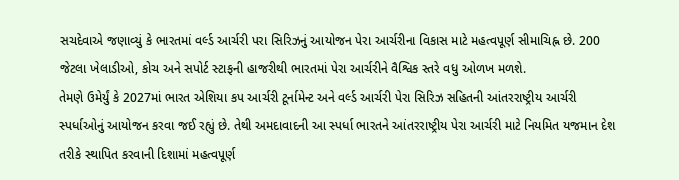સચદેવાએ જણાવ્યું કે ભારતમાં વર્લ્ડ આર્ચરી પરા સિરિઝનું આયોજન પેરા આર્ચરીના વિકાસ માટે મહત્વપૂર્ણ સીમાચિહ્ન છે. 200 જેટલા ખેલાડીઓ, કોચ અને સપોર્ટ સ્ટાફની હાજરીથી ભારતમાં પેરા આર્ચરીને વૈશ્વિક સ્તરે વધુ ઓળખ મળશે.
તેમણે ઉમેર્યું કે 2027માં ભારત એશિયા કપ આર્ચરી ટૂર્નામેન્ટ અને વર્લ્ડ આર્ચરી પેરા સિરિઝ સહિતની આંતરરાષ્ટ્રીય આર્ચરી સ્પર્ધાઓનું આયોજન કરવા જઈ રહ્યું છે. તેથી અમદાવાદની આ સ્પર્ધા ભારતને આંતરરાષ્ટ્રીય પેરા આર્ચરી માટે નિયમિત યજમાન દેશ તરીકે સ્થાપિત કરવાની દિશામાં મહત્વપૂર્ણ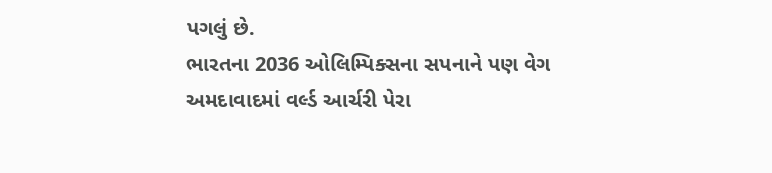પગલું છે.
ભારતના 2036 ઓલિમ્પિક્સના સપનાને પણ વેગ
અમદાવાદમાં વર્લ્ડ આર્ચરી પેરા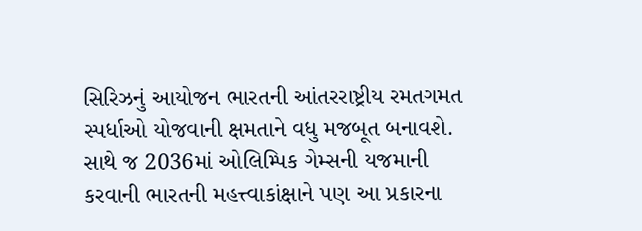સિરિઝનું આયોજન ભારતની આંતરરાષ્ટ્રીય રમતગમત સ્પર્ધાઓ યોજવાની ક્ષમતાને વધુ મજબૂત બનાવશે. સાથે જ 2036માં ઓલિમ્પિક ગેમ્સની યજમાની કરવાની ભારતની મહત્ત્વાકાંક્ષાને પણ આ પ્રકારના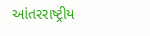આંતરરાષ્ટ્રીય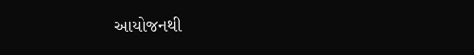આયોજનથી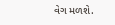વેગ મળશે.